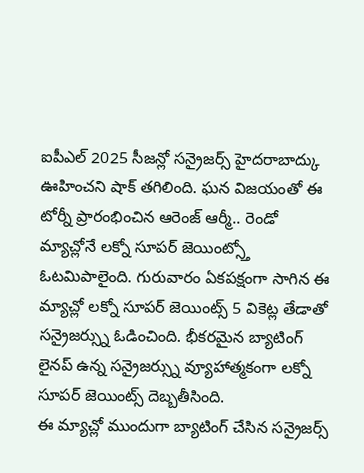ఐపీఎల్ 2025 సీజన్లో సన్రైజర్స్ హైదరాబాద్కు ఊహించని షాక్ తగిలింది. ఘన విజయంతో ఈ టోర్నీ ప్రారంభించిన ఆరెంజ్ ఆర్మీ.. రెండో మ్యాచ్లోనే లక్నో సూపర్ జెయింట్స్తో ఓటమిపాలైంది. గురువారం ఏకపక్షంగా సాగిన ఈ మ్యాచ్లో లక్నో సూపర్ జెయింట్స్ 5 వికెట్ల తేడాతో సన్రైజర్స్ను ఓడించింది. భీకరమైన బ్యాటింగ్ లైనప్ ఉన్న సన్రైజర్స్ను వ్యూహాత్మకంగా లక్నో సూపర్ జెయింట్స్ దెబ్బతీసింది.
ఈ మ్యాచ్లో ముందుగా బ్యాటింగ్ చేసిన సన్రైజర్స్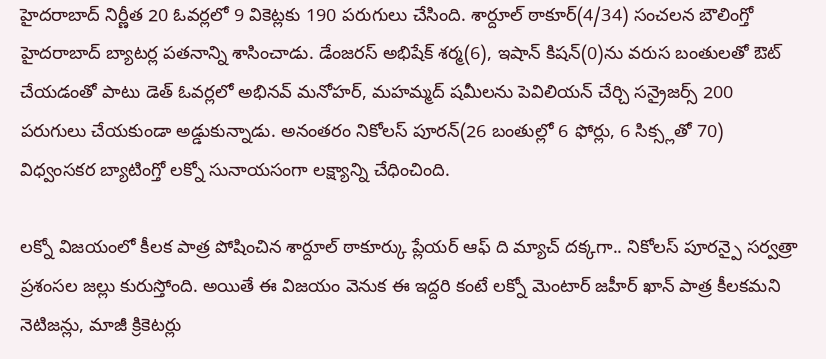హైదరాబాద్ నిర్ణీత 20 ఓవర్లలో 9 వికెట్లకు 190 పరుగులు చేసింది. శార్దూల్ ఠాకూర్(4/34) సంచలన బౌలింగ్తో హైదరాబాద్ బ్యాటర్ల పతనాన్ని శాసించాడు. డేంజరస్ అభిషేక్ శర్మ(6), ఇషాన్ కిషన్(0)ను వరుస బంతులతో ఔట్ చేయడంతో పాటు డెత్ ఓవర్లలో అభినవ్ మనోహర్, మహమ్మద్ షమీలను పెవిలియన్ చేర్చి సన్రైజర్స్ 200 పరుగులు చేయకుండా అడ్డుకున్నాడు. అనంతరం నికోలస్ పూరన్(26 బంతుల్లో 6 ఫోర్లు, 6 సిక్స్లతో 70) విధ్వంసకర బ్యాటింగ్తో లక్నో సునాయసంగా లక్ష్యాన్ని చేధించింది.

లక్నో విజయంలో కీలక పాత్ర పోషించిన శార్దూల్ ఠాకూర్కు ప్లేయర్ ఆఫ్ ది మ్యాచ్ దక్కగా.. నికోలస్ పూరన్పై సర్వత్రా ప్రశంసల జల్లు కురుస్తోంది. అయితే ఈ విజయం వెనుక ఈ ఇద్దరి కంటే లక్నో మెంటార్ జహీర్ ఖాన్ పాత్ర కీలకమని నెటిజన్లు, మాజీ క్రికెటర్లు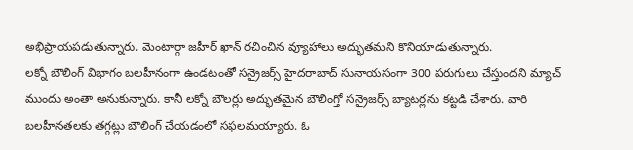అభిప్రాయపడుతున్నారు. మెంటార్గా జహీర్ ఖాన్ రచించిన వ్యూహాలు అద్భుతమని కొనియాడుతున్నారు.
లక్నో బౌలింగ్ విభాగం బలహీనంగా ఉండటంతో సన్రైజర్స్ హైదరాబాద్ సునాయసంగా 300 పరుగులు చేస్తుందని మ్యాచ్ ముందు అంతా అనుకున్నారు. కానీ లక్నో బౌలర్లు అద్భుతమైన బౌలింగ్తో సన్రైజర్స్ బ్యాటర్లను కట్టడి చేశారు. వారి బలహీనతలకు తగ్గట్లు బౌలింగ్ చేయడంలో సఫలమయ్యారు. ఓ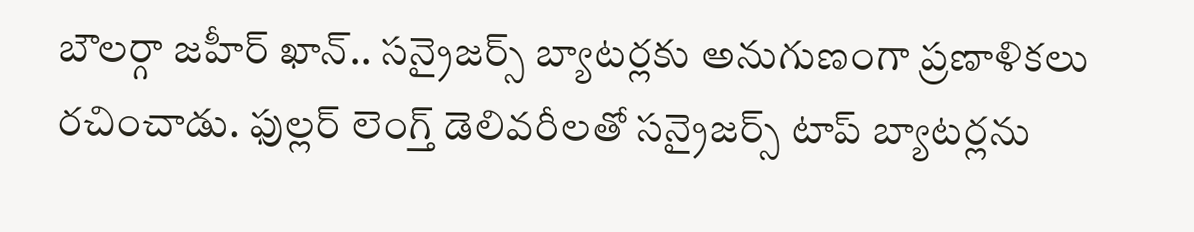బౌలర్గా జహీర్ ఖాన్.. సన్రైజర్స్ బ్యాటర్లకు అనుగుణంగా ప్రణాళికలు రచించాడు. ఫుల్లర్ లెంగ్త్ డెలివరీలతో సన్రైజర్స్ టాప్ బ్యాటర్లను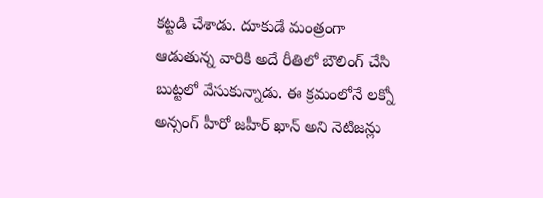కట్టడి చేశాడు. దూకుడే మంత్రంగా ఆడుతున్న వారికి అదే రీతిలో బౌలింగ్ చేసి బుట్టలో వేసుకున్నాడు. ఈ క్రమంలోనే లక్నో అన్సంగ్ హీరో జహీర్ ఖాన్ అని నెటిజన్లు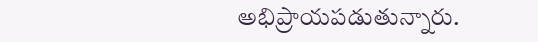అభిప్రాయపడుతున్నారు.